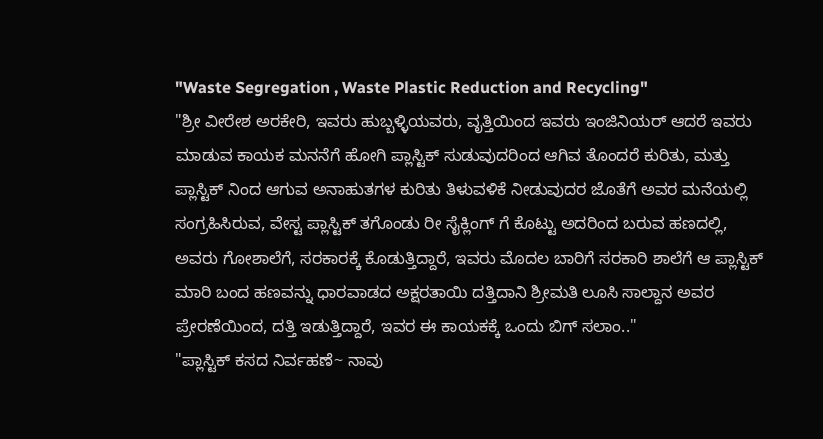"Waste Segregation , Waste Plastic Reduction and Recycling"
"ಶ್ರೀ ವೀರೇಶ ಅರಕೇರಿ, ಇವರು ಹುಬ್ಬಳ್ಳಿಯವರು, ವೃತ್ತಿಯಿಂದ ಇವರು ಇಂಜಿನಿಯರ್ ಆದರೆ ಇವರು ಮಾಡುವ ಕಾಯಕ ಮನನೆಗೆ ಹೋಗಿ ಪ್ಲಾಸ್ಟಿಕ್ ಸುಡುವುದರಿಂದ ಆಗಿವ ತೊಂದರೆ ಕುರಿತು, ಮತ್ತು ಪ್ಲಾಸ್ಟಿಕ್ ನಿಂದ ಆಗುವ ಅನಾಹುತಗಳ ಕುರಿತು ತಿಳುವಳಿಕೆ ನೀಡುವುದರ ಜೊತೆಗೆ ಅವರ ಮನೆಯಲ್ಲಿ ಸಂಗ್ರಹಿಸಿರುವ, ವೇಸ್ಟ ಪ್ಲಾಸ್ಟಿಕ್ ತಗೊಂಡು ರೀ ಸೈಕ್ಲಿಂಗ್ ಗೆ ಕೊಟ್ಟು ಅದರಿಂದ ಬರುವ ಹಣದಲ್ಲಿ, ಅವರು ಗೋಶಾಲೆಗೆ, ಸರಕಾರಕ್ಕೆ ಕೊಡುತ್ತಿದ್ದಾರೆ, ಇವರು ಮೊದಲ ಬಾರಿಗೆ ಸರಕಾರಿ ಶಾಲೆಗೆ ಆ ಪ್ಲಾಸ್ಟಿಕ್ ಮಾರಿ ಬಂದ ಹಣವನ್ನು ಧಾರವಾಡದ ಅಕ್ಷರತಾಯಿ ದತ್ತಿದಾನಿ ಶ್ರೀಮತಿ ಲೂಸಿ ಸಾಲ್ದಾನ ಅವರ ಪ್ರೇರಣೆಯಿಂದ, ದತ್ತಿ ಇಡುತ್ತಿದ್ದಾರೆ, ಇವರ ಈ ಕಾಯಕಕ್ಕೆ ಒಂದು ಬಿಗ್ ಸಲಾಂ.."
"ಪ್ಲಾಸ್ಟಿಕ್ ಕಸದ ನಿರ್ವಹಣೆ~ ನಾವು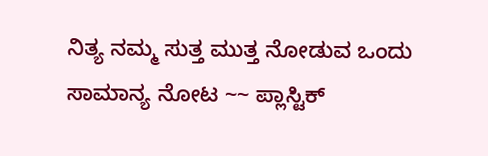ನಿತ್ಯ ನಮ್ಮ ಸುತ್ತ ಮುತ್ತ ನೋಡುವ ಒಂದು ಸಾಮಾನ್ಯ ನೋಟ ~~ ಪ್ಲಾಸ್ಟಿಕ್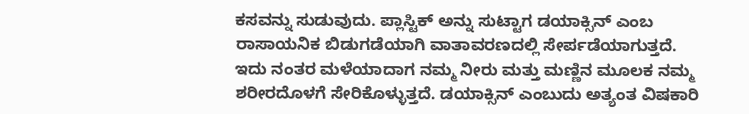ಕಸವನ್ನು ಸುಡುವುದು. ಪ್ಲಾಸ್ಟಿಕ್ ಅನ್ನು ಸುಟ್ಟಾಗ ಡಯಾಕ್ಸಿನ್ ಎಂಬ ರಾಸಾಯನಿಕ ಬಿಡುಗಡೆಯಾಗಿ ವಾತಾವರಣದಲ್ಲಿ ಸೇರ್ಪಡೆಯಾಗುತ್ತದೆ. ಇದು ನಂತರ ಮಳೆಯಾದಾಗ ನಮ್ಮ ನೀರು ಮತ್ತು ಮಣ್ಣಿನ ಮೂಲಕ ನಮ್ಮ ಶರೀರದೊಳಗೆ ಸೇರಿಕೊಳ್ಳುತ್ತದೆ. ಡಯಾಕ್ಸಿನ್ ಎಂಬುದು ಅತ್ಯಂತ ವಿಷಕಾರಿ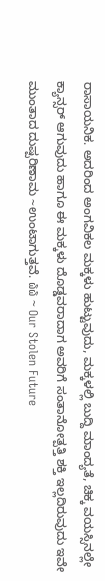ರಾಸಾಯನಿಕ. ಅದರಿಂದ ಅಂಗವಿಕಲ ಮಕ್ಕಳು ಹುಟ್ಟುವುದು, ಮಕ್ಕಳಲ್ಲಿ ಬುದ್ದಿ ಮಾಂದ್ಯತೆ, ಚಿಕ್ಕ ವಯಸ್ಸಿನಲ್ಲೇ ಕ್ಯಾನ್ಸರ್ ಆಗುವುದು ಹಾಗೂ ಈ ಮಕ್ಕಳು ದೊಡ್ಡವರಾದಾಗ ಅವರಿಗೆ ಸಂತಾನೋತ್ಪತ್ತಿ ಶಕ್ತಿ ಇಲ್ಲದಿರುವುದು ಇವೇ ಮುಂತಾದ ದುಷ್ಪರಿಣಾಮ ~ಉಂಟಾಗುತ್ತವೆ. ໖໖ ~ Our Stolen Future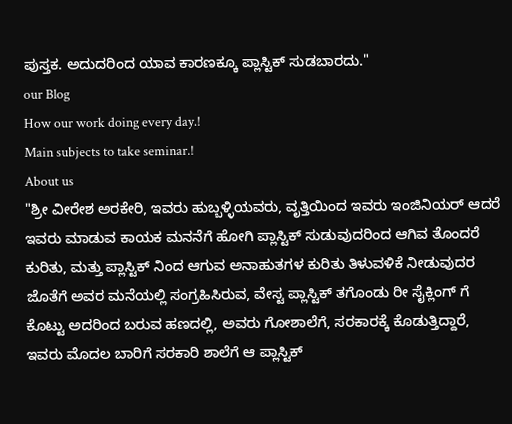ಪುಸ್ತಕ. ಅದುದರಿಂದ ಯಾವ ಕಾರಣಕ್ಕೂ ಪ್ಲಾಸ್ಟಿಕ್ ಸುಡಬಾರದು."
our Blog
How our work doing every day.!
Main subjects to take seminar.!
About us
"ಶ್ರೀ ವೀರೇಶ ಅರಕೇರಿ, ಇವರು ಹುಬ್ಬಳ್ಳಿಯವರು, ವೃತ್ತಿಯಿಂದ ಇವರು ಇಂಜಿನಿಯರ್ ಆದರೆ ಇವರು ಮಾಡುವ ಕಾಯಕ ಮನನೆಗೆ ಹೋಗಿ ಪ್ಲಾಸ್ಟಿಕ್ ಸುಡುವುದರಿಂದ ಆಗಿವ ತೊಂದರೆ ಕುರಿತು, ಮತ್ತು ಪ್ಲಾಸ್ಟಿಕ್ ನಿಂದ ಆಗುವ ಅನಾಹುತಗಳ ಕುರಿತು ತಿಳುವಳಿಕೆ ನೀಡುವುದರ ಜೊತೆಗೆ ಅವರ ಮನೆಯಲ್ಲಿ ಸಂಗ್ರಹಿಸಿರುವ, ವೇಸ್ಟ ಪ್ಲಾಸ್ಟಿಕ್ ತಗೊಂಡು ರೀ ಸೈಕ್ಲಿಂಗ್ ಗೆ ಕೊಟ್ಟು ಅದರಿಂದ ಬರುವ ಹಣದಲ್ಲಿ, ಅವರು ಗೋಶಾಲೆಗೆ, ಸರಕಾರಕ್ಕೆ ಕೊಡುತ್ತಿದ್ದಾರೆ, ಇವರು ಮೊದಲ ಬಾರಿಗೆ ಸರಕಾರಿ ಶಾಲೆಗೆ ಆ ಪ್ಲಾಸ್ಟಿಕ್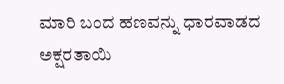ಮಾರಿ ಬಂದ ಹಣವನ್ನು ಧಾರವಾಡದ ಅಕ್ಷರತಾಯಿ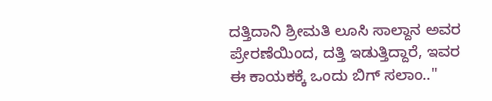ದತ್ತಿದಾನಿ ಶ್ರೀಮತಿ ಲೂಸಿ ಸಾಲ್ದಾನ ಅವರ ಪ್ರೇರಣೆಯಿಂದ, ದತ್ತಿ ಇಡುತ್ತಿದ್ದಾರೆ, ಇವರ ಈ ಕಾಯಕಕ್ಕೆ ಒಂದು ಬಿಗ್ ಸಲಾಂ.."